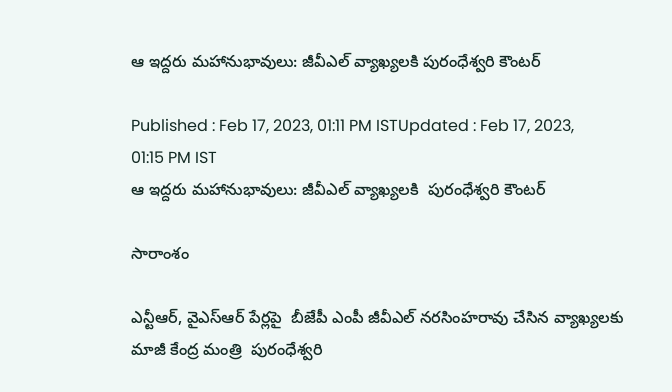ఆ ఇద్దరు మహానుభావులు: జీవీఎల్ వ్యాఖ్యలకి పురంధేశ్వరి కౌంటర్

Published : Feb 17, 2023, 01:11 PM ISTUpdated : Feb 17, 2023, 01:15 PM IST
ఆ ఇద్దరు మహానుభావులు: జీవీఎల్ వ్యాఖ్యలకి  పురంధేశ్వరి కౌంటర్

సారాంశం

ఎన్టీఆర్, వైఎస్ఆర్ పేర్లపై  బీజేపీ ఎంపీ జీవీఎల్ నరసింహరావు చేసిన వ్యాఖ్యలకు  మాజీ కేంద్ర మంత్రి  పురంధేశ్వరి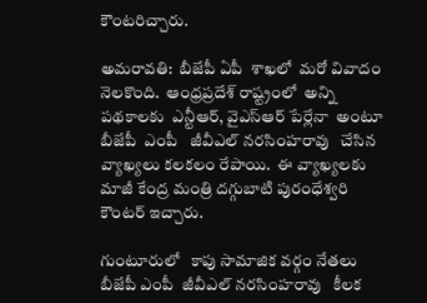కౌంటరిచ్చారు.

అమరావతి:  బీజేపీ ఏపీ  శాఖలో  మరో వివాదం  నెలకొంది.  ఆంధ్రప్రదేశ్ రాష్ట్రంలో  అన్ని పథకాలకు  ఎన్టీఆర్, వైఎస్ఆర్ పేర్లేనా  అంటూ బీజేపీ  ఎంపీ   జీవీఎల్ నరసింహరావు   చేసిన వ్యాఖ్యలు కలకలం రేపాయి.  ఈ వ్యాఖ్యలకు  మాజీ కేంద్ర మంత్రి దగ్గుబాటి పురంధేశ్వరి కౌంటర్ ఇచ్చారు.

గుంటూరులో   కాపు సామాజిక వర్గం నేతలు  బీజేపీ ఎంపీ  జీవీఎల్ నరసింహరావు   కీలక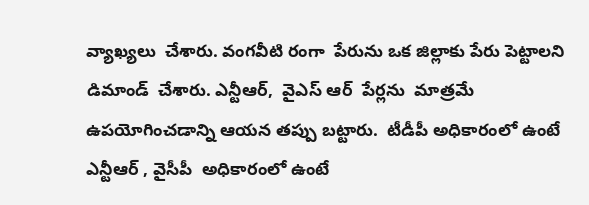వ్యాఖ్యలు  చేశారు. వంగవీటి రంగా  పేరును ఒక జిల్లాకు పేరు పెట్టాలని డిమాండ్  చేశారు. ఎన్టీఆర్,  వైఎస్ ఆర్  పేర్లను  మాత్రమే ఉపయోగించడాన్ని ఆయన తప్పు బట్టారు.  టీడీపీ అధికారంలో ఉంటే  ఎన్టీఆర్ , వైసీపీ  అధికారంలో ఉంటే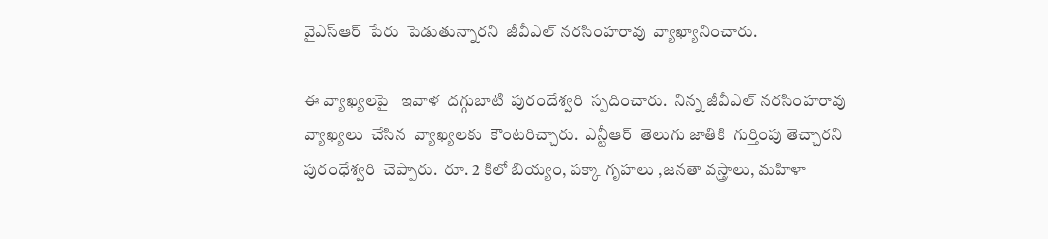వైఎస్ఆర్  పేరు  పెడుతున్నారని  జీవీఎల్ నరసింహరావు  వ్యాఖ్యానించారు.

ఈ వ్యాఖ్యలపై   ఇవాళ  దగ్గుబాటి  పురందేశ్వరి  స్పదించారు.  నిన్న జీవీఎల్ నరసింహరావు  వ్యాఖ్యలు  చేసిన  వ్యాఖ్యలకు  కౌంటరిచ్చారు.  ఎన్టీఆర్  తెలుగు జాతికి  గుర్తింపు తెచ్చారని  పురంధేశ్వరి  చెప్పారు.  రూ. 2 కిలో బియ్యం, పక్కా గృహలు ,జనతా వస్త్రాలు, మహిళా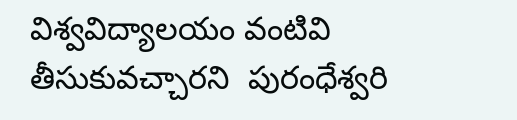విశ్వవిద్యాలయం వంటివి తీసుకువచ్చారని  పురంధేశ్వరి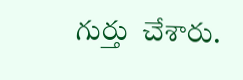గుర్తు  చేశారు.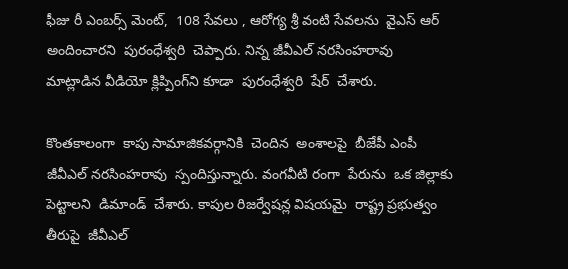ఫీజు రీ ఎంబర్స్ మెంట్,  108 సేవలు , ఆరోగ్య శ్రీ వంటి సేవలను  వైఎస్ ఆర్ అందించారని  పురంధేశ్వరి  చెప్పారు. నిన్న జీవీఎల్ నరసింహరావు  మాట్లాడిన వీడియో క్లిప్పింగ్‌ని కూడా  పురంధేశ్వరి  షేర్  చేశారు.

కొంతకాలంగా  కాపు సామాజికవర్గానికి  చెందిన  అంశాలపై  బీజేపీ ఎంపీ జీవీఎల్ నరసింహరావు  స్పందిస్తున్నారు. వంగవీటి రంగా  పేరును  ఒక జిల్లాకు  పెట్టాలని  డిమాండ్  చేశారు. కాపుల రిజర్వేషన్ల విషయమై  రాష్ట్ర ప్రభుత్వం తీరుపై  జీవీఎల్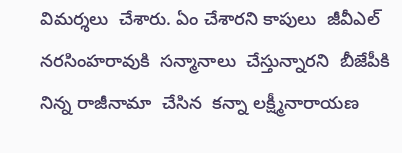విమర్శలు  చేశారు. ఏం చేశారని కాపులు  జీవీఎల్ నరసింహరావుకి  సన్మానాలు  చేస్తున్నారని  బీజేపీకి  నిన్న రాజీనామా  చేసిన  కన్నా లక్ష్మీనారాయణ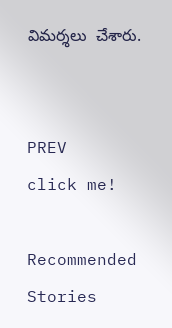విమర్శలు  చేశారు.


PREV
click me!

Recommended Stories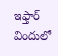ఇఫ్తార్ విందులో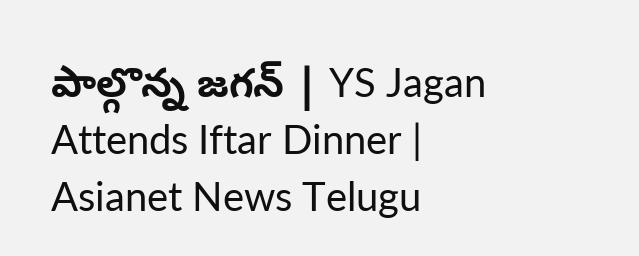పాల్గొన్న జగన్ | YS Jagan Attends Iftar Dinner | Asianet News Telugu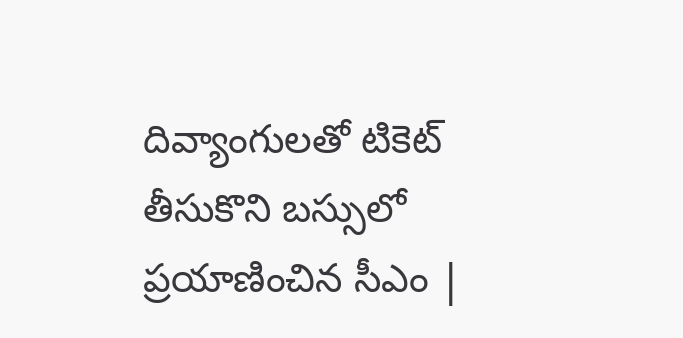దివ్యాంగులతో టికెట్ తీసుకొని బస్సులో ప్రయాణించిన సీఎం |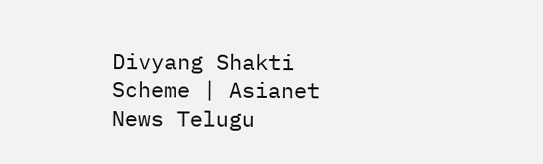Divyang Shakti Scheme | Asianet News Telugu